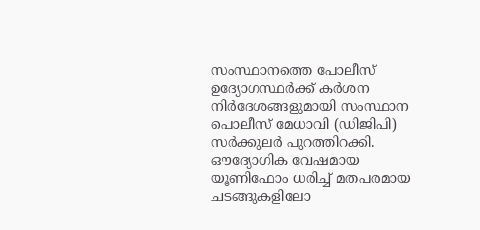സംസ്ഥാനത്തെ പോലീസ് ഉദ്യോഗസ്ഥർക്ക് കർശന നിർദേശങ്ങളുമായി സംസ്ഥാന പൊലീസ് മേധാവി (ഡിജിപി) സർക്കുലർ പുറത്തിറക്കി. ഔദ്യോഗിക വേഷമായ യൂണിഫോം ധരിച്ച് മതപരമായ ചടങ്ങുകളിലോ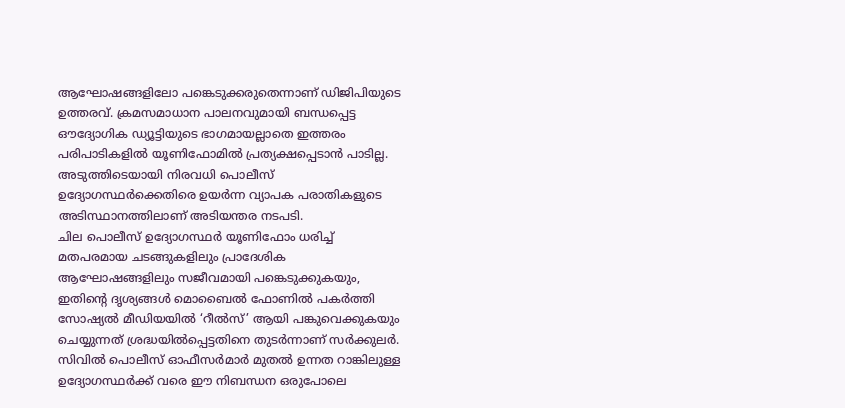ആഘോഷങ്ങളിലോ പങ്കെടുക്കരുതെന്നാണ് ഡിജിപിയുടെ ഉത്തരവ്. ക്രമസമാധാന പാലനവുമായി ബന്ധപ്പെട്ട ഔദ്യോഗിക ഡ്യൂട്ടിയുടെ ഭാഗമായല്ലാതെ ഇത്തരം പരിപാടികളിൽ യൂണിഫോമിൽ പ്രത്യക്ഷപ്പെടാൻ പാടില്ല. അടുത്തിടെയായി നിരവധി പൊലീസ് ഉദ്യോഗസ്ഥർക്കെതിരെ ഉയർന്ന വ്യാപക പരാതികളുടെ അടിസ്ഥാനത്തിലാണ് അടിയന്തര നടപടി.
ചില പൊലീസ് ഉദ്യോഗസ്ഥർ യൂണിഫോം ധരിച്ച് മതപരമായ ചടങ്ങുകളിലും പ്രാദേശിക ആഘോഷങ്ങളിലും സജീവമായി പങ്കെടുക്കുകയും, ഇതിന്റെ ദൃശ്യങ്ങൾ മൊബൈൽ ഫോണിൽ പകർത്തി സോഷ്യൽ മീഡിയയിൽ ‘റീൽസ്’ ആയി പങ്കുവെക്കുകയും ചെയ്യുന്നത് ശ്രദ്ധയിൽപ്പെട്ടതിനെ തുടർന്നാണ് സർക്കുലർ. സിവിൽ പൊലീസ് ഓഫീസർമാർ മുതൽ ഉന്നത റാങ്കിലുള്ള ഉദ്യോഗസ്ഥർക്ക് വരെ ഈ നിബന്ധന ഒരുപോലെ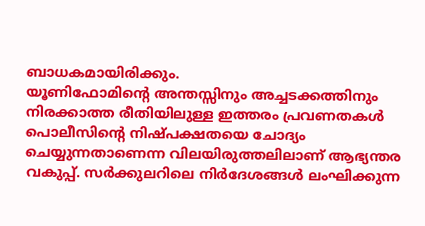ബാധകമായിരിക്കും.
യൂണിഫോമിന്റെ അന്തസ്സിനും അച്ചടക്കത്തിനും നിരക്കാത്ത രീതിയിലുള്ള ഇത്തരം പ്രവണതകൾ പൊലീസിന്റെ നിഷ്പക്ഷതയെ ചോദ്യം ചെയ്യുന്നതാണെന്ന വിലയിരുത്തലിലാണ് ആഭ്യന്തര വകുപ്പ്. സർക്കുലറിലെ നിർദേശങ്ങൾ ലംഘിക്കുന്ന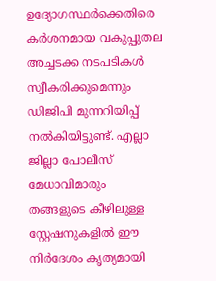ഉദ്യോഗസ്ഥർക്കെതിരെ കർശനമായ വകുപ്പുതല അച്ചടക്ക നടപടികൾ സ്വീകരിക്കുമെന്നും ഡിജിപി മുന്നറിയിപ്പ് നൽകിയിട്ടുണ്ട്. എല്ലാ ജില്ലാ പോലീസ് മേധാവിമാരും തങ്ങളുടെ കീഴിലുള്ള സ്റ്റേഷനുകളിൽ ഈ നിർദേശം കൃത്യമായി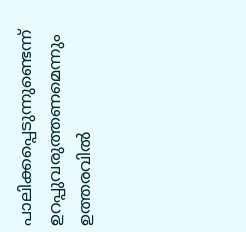പാലിക്കപ്പെടുന്നുണ്ടെന്ന് ഉറപ്പുവരുത്തണമെന്നും ഉത്തരവിൽ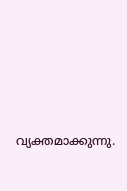വ്യക്തമാക്കുന്നു.